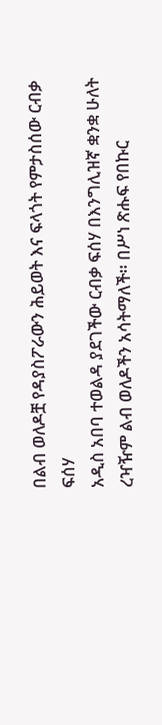በልብ ወለዶቿ የዳያስፖራውን ሕይወት እና ፍላጎት የምታስሰው ርብቃ ፍሰሃ
አዲስ አበባ ተወልዳ ያደገችው ርብቃ ፍሰሃ በእንግሊዝኛ ቋንቋ ሁለት ረዣዥም ልብ ወለዶችን አሳትማለች። በሥነ ጽሑፍ የበኩር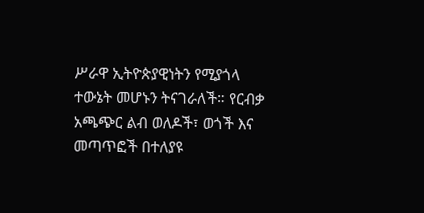ሥራዋ ኢትዮጵያዊነትን የሚያጎላ ተውኔት መሆኑን ትናገራለች። የርብቃ አጫጭር ልብ ወለዶች፣ ወጎች እና መጣጥፎች በተለያዩ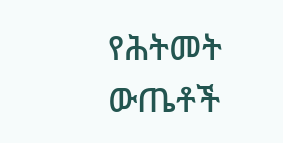የሕትመት ውጤቶች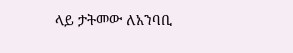ላይ ታትመው ለአንባቢ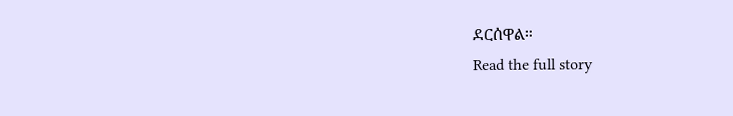ደርሰዋል።
Read the full story